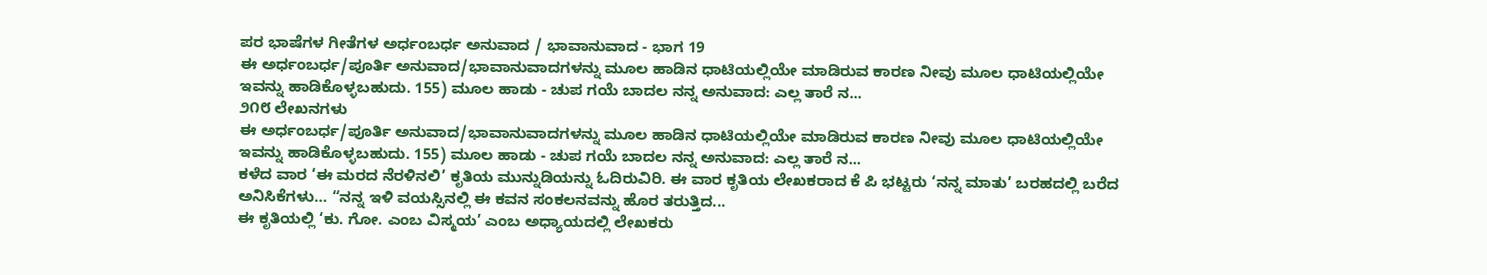ಪರ ಭಾಷೆಗಳ ಗೀತೆಗಳ ಅರ್ಧಂಬರ್ಧ ಅನುವಾದ / ಭಾವಾನುವಾದ - ಭಾಗ 19
ಈ ಅರ್ಧಂಬರ್ಧ/ಪೂರ್ತಿ ಅನುವಾದ/ಭಾವಾನುವಾದಗಳನ್ನು ಮೂಲ ಹಾಡಿನ ಧಾಟಿಯಲ್ಲಿಯೇ ಮಾಡಿರುವ ಕಾರಣ ನೀವು ಮೂಲ ಧಾಟಿಯಲ್ಲಿಯೇ ಇವನ್ನು ಹಾಡಿಕೊಳ್ಳಬಹುದು. 155) ಮೂಲ ಹಾಡು - ಚುಪ ಗಯೆ ಬಾದಲ ನನ್ನ ಅನುವಾದ: ಎಲ್ಲ ತಾರೆ ನ...
೨೧೮ ಲೇಖನಗಳು
ಈ ಅರ್ಧಂಬರ್ಧ/ಪೂರ್ತಿ ಅನುವಾದ/ಭಾವಾನುವಾದಗಳನ್ನು ಮೂಲ ಹಾಡಿನ ಧಾಟಿಯಲ್ಲಿಯೇ ಮಾಡಿರುವ ಕಾರಣ ನೀವು ಮೂಲ ಧಾಟಿಯಲ್ಲಿಯೇ ಇವನ್ನು ಹಾಡಿಕೊಳ್ಳಬಹುದು. 155) ಮೂಲ ಹಾಡು - ಚುಪ ಗಯೆ ಬಾದಲ ನನ್ನ ಅನುವಾದ: ಎಲ್ಲ ತಾರೆ ನ...
ಕಳೆದ ವಾರ ‘ಈ ಮರದ ನೆರಳಿನಲಿ’ ಕೃತಿಯ ಮುನ್ನುಡಿಯನ್ನು ಓದಿರುವಿರಿ. ಈ ವಾರ ಕೃತಿಯ ಲೇಖಕರಾದ ಕೆ ಪಿ ಭಟ್ಟರು ‘ನನ್ನ ಮಾತು’ ಬರಹದಲ್ಲಿ ಬರೆದ ಅನಿಸಿಕೆಗಳು… “ನನ್ನ ಇಳಿ ವಯಸ್ಸಿನಲ್ಲಿ ಈ ಕವನ ಸಂಕಲನವನ್ನು ಹೊರ ತರುತ್ತಿದ...
ಈ ಕೃತಿಯಲ್ಲಿ ‘ಕು. ಗೋ. ಎಂಬ ವಿಸ್ಮಯ’ ಎಂಬ ಅಧ್ಯಾಯದಲ್ಲಿ ಲೇಖಕರು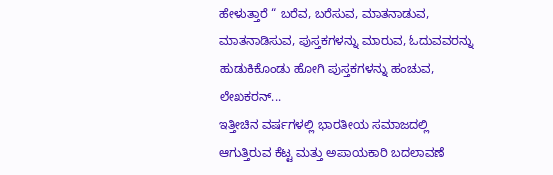ಹೇಳುತ್ತಾರೆ “ ಬರೆವ, ಬರೆಸುವ, ಮಾತನಾಡುವ, ಮಾತನಾಡಿಸುವ, ಪುಸ್ತಕಗಳನ್ನು ಮಾರುವ, ಓದುವವರನ್ನು ಹುಡುಕಿಕೊಂಡು ಹೋಗಿ ಪುಸ್ತಕಗಳನ್ನು ಹಂಚುವ, ಲೇಖಕರನ್...
ಇತ್ತೀಚಿನ ವರ್ಷಗಳಲ್ಲಿ ಭಾರತೀಯ ಸಮಾಜದಲ್ಲಿ ಆಗುತ್ತಿರುವ ಕೆಟ್ಟ ಮತ್ತು ಅಪಾಯಕಾರಿ ಬದಲಾವಣೆ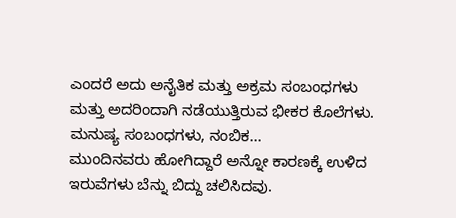ಎಂದರೆ ಅದು ಅನೈತಿಕ ಮತ್ತು ಅಕ್ರಮ ಸಂಬಂಧಗಳು ಮತ್ತು ಅದರಿಂದಾಗಿ ನಡೆಯುತ್ತಿರುವ ಭೀಕರ ಕೊಲೆಗಳು. ಮನುಷ್ಯ ಸಂಬಂಧಗಳು, ನಂಬಿಕ...
ಮುಂದಿನವರು ಹೋಗಿದ್ದಾರೆ ಅನ್ನೋ ಕಾರಣಕ್ಕೆ ಉಳಿದ ಇರುವೆಗಳು ಬೆನ್ನು ಬಿದ್ದು ಚಲಿಸಿದವು.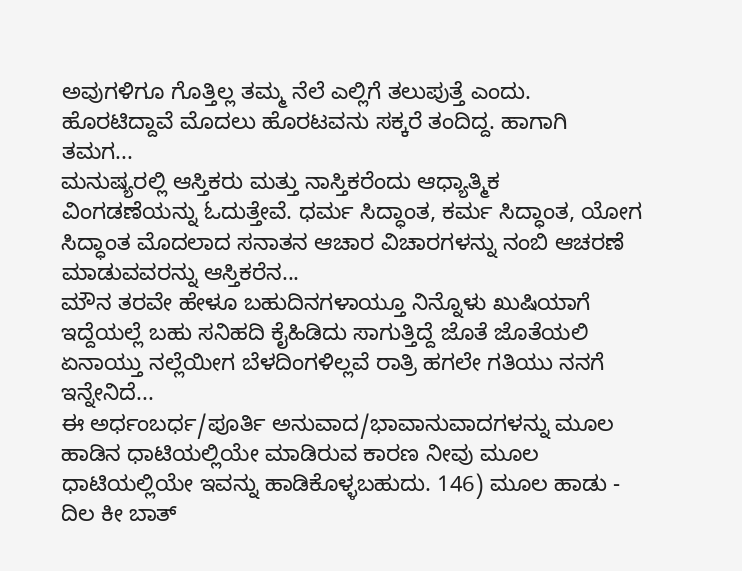ಅವುಗಳಿಗೂ ಗೊತ್ತಿಲ್ಲ ತಮ್ಮ ನೆಲೆ ಎಲ್ಲಿಗೆ ತಲುಪುತ್ತೆ ಎಂದು. ಹೊರಟಿದ್ದಾವೆ ಮೊದಲು ಹೊರಟವನು ಸಕ್ಕರೆ ತಂದಿದ್ದ. ಹಾಗಾಗಿ ತಮಗ...
ಮನುಷ್ಯರಲ್ಲಿ ಆಸ್ತಿಕರು ಮತ್ತು ನಾಸ್ತಿಕರೆಂದು ಆಧ್ಯಾತ್ಮಿಕ ವಿಂಗಡಣೆಯನ್ನು ಓದುತ್ತೇವೆ. ಧರ್ಮ ಸಿದ್ಧಾಂತ, ಕರ್ಮ ಸಿದ್ಧಾಂತ, ಯೋಗ ಸಿದ್ಧಾಂತ ಮೊದಲಾದ ಸನಾತನ ಆಚಾರ ವಿಚಾರಗಳನ್ನು ನಂಬಿ ಆಚರಣೆ ಮಾಡುವವರನ್ನು ಆಸ್ತಿಕರೆನ...
ಮೌನ ತರವೇ ಹೇಳೂ ಬಹುದಿನಗಳಾಯ್ತೂ ನಿನ್ನೊಳು ಖುಷಿಯಾಗೆ ಇದ್ದೆಯಲ್ಲೆ ಬಹು ಸನಿಹದಿ ಕೈಹಿಡಿದು ಸಾಗುತ್ತಿದ್ದೆ ಜೊತೆ ಜೊತೆಯಲಿ ಏನಾಯ್ತು ನಲ್ಲೆಯೀಗ ಬೆಳದಿಂಗಳಿಲ್ಲವೆ ರಾತ್ರಿ ಹಗಲೇ ಗತಿಯು ನನಗೆ ಇನ್ನೇನಿದೆ...
ಈ ಅರ್ಧಂಬರ್ಧ/ಪೂರ್ತಿ ಅನುವಾದ/ಭಾವಾನುವಾದಗಳನ್ನು ಮೂಲ ಹಾಡಿನ ಧಾಟಿಯಲ್ಲಿಯೇ ಮಾಡಿರುವ ಕಾರಣ ನೀವು ಮೂಲ ಧಾಟಿಯಲ್ಲಿಯೇ ಇವನ್ನು ಹಾಡಿಕೊಳ್ಳಬಹುದು. 146) ಮೂಲ ಹಾಡು - ದಿಲ ಕೀ ಬಾತ್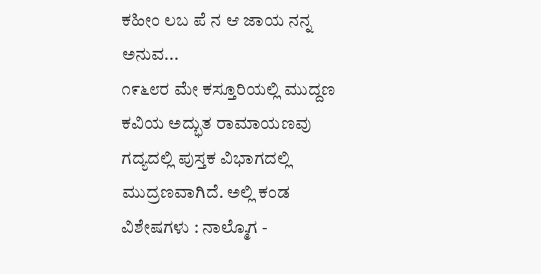ಕಹೀಂ ಲಬ ಪೆ ನ ಆ ಜಾಯ ನನ್ನ ಅನುವ...
೧೯೬೮ರ ಮೇ ಕಸ್ತೂರಿಯಲ್ಲಿ ಮುದ್ದಣ ಕವಿಯ ಅದ್ಭುತ ರಾಮಾಯಣವು ಗದ್ಯದಲ್ಲಿ ಪುಸ್ತಕ ವಿಭಾಗದಲ್ಲಿ ಮುದ್ರಣವಾಗಿದೆ. ಅಲ್ಲಿ ಕಂಡ ವಿಶೇಷಗಳು : ನಾಲ್ಮೊಗ -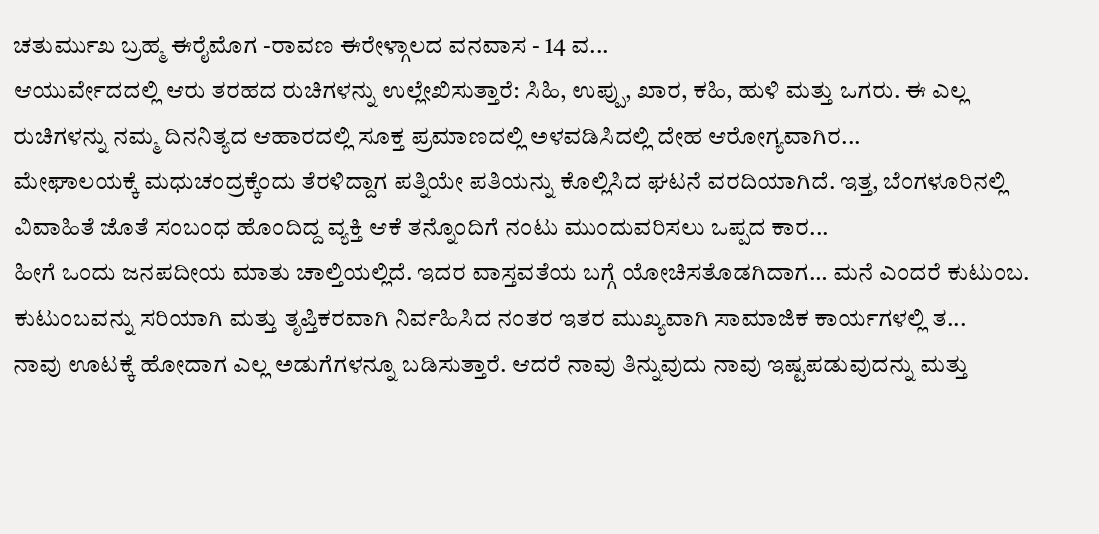ಚತುರ್ಮುಖ ಬ್ರಹ್ಮ ಈರೈಮೊಗ -ರಾವಣ ಈರೇಳ್ಗಾಲದ ವನವಾಸ - 14 ವ...
ಆಯುರ್ವೇದದಲ್ಲಿ ಆರು ತರಹದ ರುಚಿಗಳನ್ನು ಉಲ್ಲೇಖಿಸುತ್ತಾರೆ: ಸಿಹಿ, ಉಪ್ಪು, ಖಾರ, ಕಹಿ, ಹುಳಿ ಮತ್ತು ಒಗರು. ಈ ಎಲ್ಲ ರುಚಿಗಳನ್ನು ನಮ್ಮ ದಿನನಿತ್ಯದ ಆಹಾರದಲ್ಲಿ ಸೂಕ್ತ ಪ್ರಮಾಣದಲ್ಲಿ ಅಳವಡಿಸಿದಲ್ಲಿ ದೇಹ ಆರೋಗ್ಯವಾಗಿರ...
ಮೇಘಾಲಯಕ್ಕೆ ಮಧುಚಂದ್ರಕ್ಕೆಂದು ತೆರಳಿದ್ದಾಗ ಪತ್ನಿಯೇ ಪತಿಯನ್ನು ಕೊಲ್ಲಿಸಿದ ಘಟನೆ ವರದಿಯಾಗಿದೆ. ಇತ್ತ, ಬೆಂಗಳೂರಿನಲ್ಲಿ ವಿವಾಹಿತೆ ಜೊತೆ ಸಂಬಂಧ ಹೊಂದಿದ್ದ ವ್ಯಕ್ತಿ ಆಕೆ ತನ್ನೊಂದಿಗೆ ನಂಟು ಮುಂದುವರಿಸಲು ಒಪ್ಪದ ಕಾರ...
ಹೀಗೆ ಒಂದು ಜನಪದೀಯ ಮಾತು ಚಾಲ್ತಿಯಲ್ಲಿದೆ. ಇದರ ವಾಸ್ತವತೆಯ ಬಗ್ಗೆ ಯೋಚಿಸತೊಡಗಿದಾಗ… ಮನೆ ಎಂದರೆ ಕುಟುಂಬ. ಕುಟುಂಬವನ್ನು ಸರಿಯಾಗಿ ಮತ್ತು ತೃಪ್ತಿಕರವಾಗಿ ನಿರ್ವಹಿಸಿದ ನಂತರ ಇತರ ಮುಖ್ಯವಾಗಿ ಸಾಮಾಜಿಕ ಕಾರ್ಯಗಳಲ್ಲಿ ತ...
ನಾವು ಊಟಕ್ಕೆ ಹೋದಾಗ ಎಲ್ಲ ಅಡುಗೆಗಳನ್ನೂ ಬಡಿಸುತ್ತಾರೆ. ಆದರೆ ನಾವು ತಿನ್ನುವುದು ನಾವು ಇಷ್ಟಪಡುವುದನ್ನು ಮತ್ತು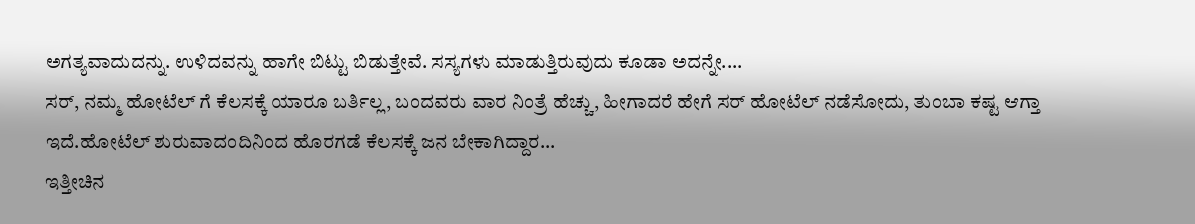ಅಗತ್ಯವಾದುದನ್ನು. ಉಳಿದವನ್ನು ಹಾಗೇ ಬಿಟ್ಟು ಬಿಡುತ್ತೇವೆ. ಸಸ್ಯಗಳು ಮಾಡುತ್ತಿರುವುದು ಕೂಡಾ ಅದನ್ನೇ....
ಸರ್, ನಮ್ಮ ಹೋಟೆಲ್ ಗೆ ಕೆಲಸಕ್ಕೆ ಯಾರೂ ಬರ್ತಿಲ್ಲ, ಬಂದವರು ವಾರ ನಿಂತ್ರೆ ಹೆಚ್ಚು, ಹೀಗಾದರೆ ಹೇಗೆ ಸರ್ ಹೋಟೆಲ್ ನಡೆಸೋದು, ತುಂಬಾ ಕಷ್ಟ ಆಗ್ತಾ ಇದೆ.ಹೋಟೆಲ್ ಶುರುವಾದಂದಿನಿಂದ ಹೊರಗಡೆ ಕೆಲಸಕ್ಕೆ ಜನ ಬೇಕಾಗಿದ್ದಾರ...
ಇತ್ತೀಚಿನ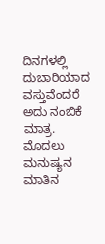ದಿನಗಳಲ್ಲಿ ದುಬಾರಿಯಾದ ವಸ್ತುವೆಂದರೆ ಅದು ನಂಬಿಕೆ ಮಾತ್ರ. ಮೊದಲು ಮನುಷ್ಯನ ಮಾತಿನ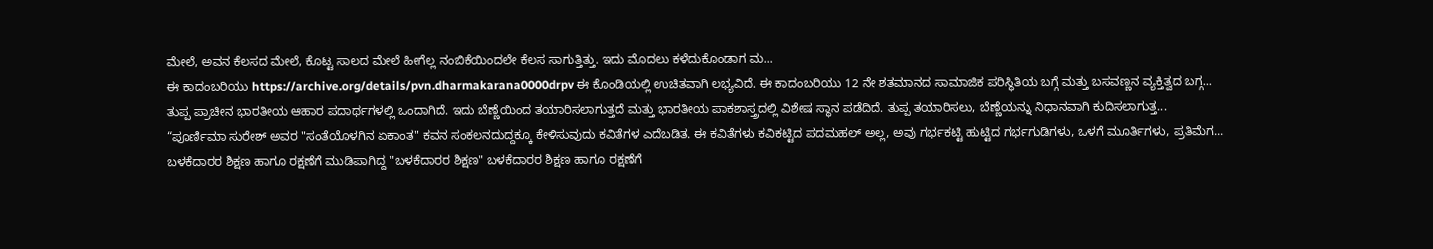ಮೇಲೆ, ಅವನ ಕೆಲಸದ ಮೇಲೆ, ಕೊಟ್ಟ ಸಾಲದ ಮೇಲೆ ಹೀಗೆಲ್ಲ ನಂಬಿಕೆಯಿಂದಲೇ ಕೆಲಸ ಸಾಗುತ್ತಿತ್ತು. ಇದು ಮೊದಲು ಕಳೆದುಕೊಂಡಾಗ ಮ...
ಈ ಕಾದಂಬರಿಯು https://archive.org/details/pvn.dharmakarana0000drpv ಈ ಕೊಂಡಿಯಲ್ಲಿ ಉಚಿತವಾಗಿ ಲಭ್ಯವಿದೆ. ಈ ಕಾದಂಬರಿಯು 12 ನೇ ಶತಮಾನದ ಸಾಮಾಜಿಕ ಪರಿಸ್ಥಿತಿಯ ಬಗ್ಗೆ ಮತ್ತು ಬಸವಣ್ಣನ ವ್ಯಕ್ತಿತ್ವದ ಬಗ್ಗ...
ತುಪ್ಪ ಪ್ರಾಚೀನ ಭಾರತೀಯ ಆಹಾರ ಪದಾರ್ಥಗಳಲ್ಲಿ ಒಂದಾಗಿದೆ. ಇದು ಬೆಣ್ಣೆಯಿಂದ ತಯಾರಿಸಲಾಗುತ್ತದೆ ಮತ್ತು ಭಾರತೀಯ ಪಾಕಶಾಸ್ತ್ರದಲ್ಲಿ ವಿಶೇಷ ಸ್ಥಾನ ಪಡೆದಿದೆ. ತುಪ್ಪ ತಯಾರಿಸಲು, ಬೆಣ್ಣೆಯನ್ನು ನಿಧಾನವಾಗಿ ಕುದಿಸಲಾಗುತ್ತ...
“ಪೂರ್ಣಿಮಾ ಸುರೇಶ್ ಅವರ "ಸಂತೆಯೊಳಗಿನ ಏಕಾಂತ" ಕವನ ಸಂಕಲನದುದ್ದಕ್ಕೂ ಕೇಳಿಸುವುದು ಕವಿತೆಗಳ ಎದೆಬಡಿತ. ಈ ಕವಿತೆಗಳು ಕವಿಕಟ್ಟಿದ ಪದಮಹಲ್ ಅಲ್ಲ, ಅವು ಗರ್ಭಕಟ್ಟಿ ಹುಟ್ಟಿದ ಗರ್ಭಗುಡಿಗಳು, ಒಳಗೆ ಮೂರ್ತಿಗಳು, ಪ್ರತಿಮೆಗ...
ಬಳಕೆದಾರರ ಶಿಕ್ಷಣ ಹಾಗೂ ರಕ್ಷಣೆಗೆ ಮುಡಿಪಾಗಿದ್ದ "ಬಳಕೆದಾರರ ಶಿಕ್ಷಣ" ಬಳಕೆದಾರರ ಶಿಕ್ಷಣ ಹಾಗೂ ರಕ್ಷಣೆಗೆ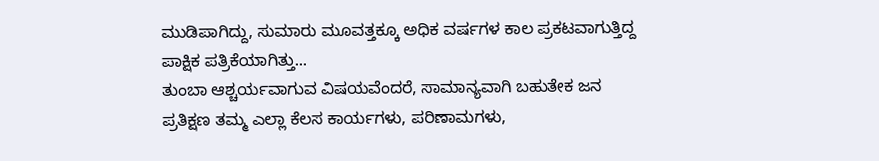ಮುಡಿಪಾಗಿದ್ದು, ಸುಮಾರು ಮೂವತ್ತಕ್ಕೂ ಅಧಿಕ ವರ್ಷಗಳ ಕಾಲ ಪ್ರಕಟವಾಗುತ್ತಿದ್ದ ಪಾಕ್ಷಿಕ ಪತ್ರಿಕೆಯಾಗಿತ್ತು...
ತುಂಬಾ ಆಶ್ಚರ್ಯವಾಗುವ ವಿಷಯವೆಂದರೆ, ಸಾಮಾನ್ಯವಾಗಿ ಬಹುತೇಕ ಜನ ಪ್ರತಿಕ್ಷಣ ತಮ್ಮ ಎಲ್ಲಾ ಕೆಲಸ ಕಾರ್ಯಗಳು, ಪರಿಣಾಮಗಳು,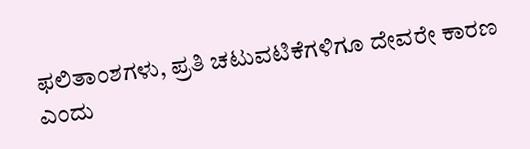ಫಲಿತಾಂಶಗಳು, ಪ್ರತಿ ಚಟುವಟಿಕೆಗಳಿಗೂ ದೇವರೇ ಕಾರಣ ಎಂದು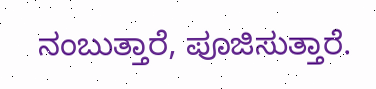ನಂಬುತ್ತಾರೆ, ಪೂಜಿಸುತ್ತಾರೆ.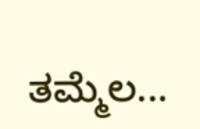ತಮ್ಮೆಲ...